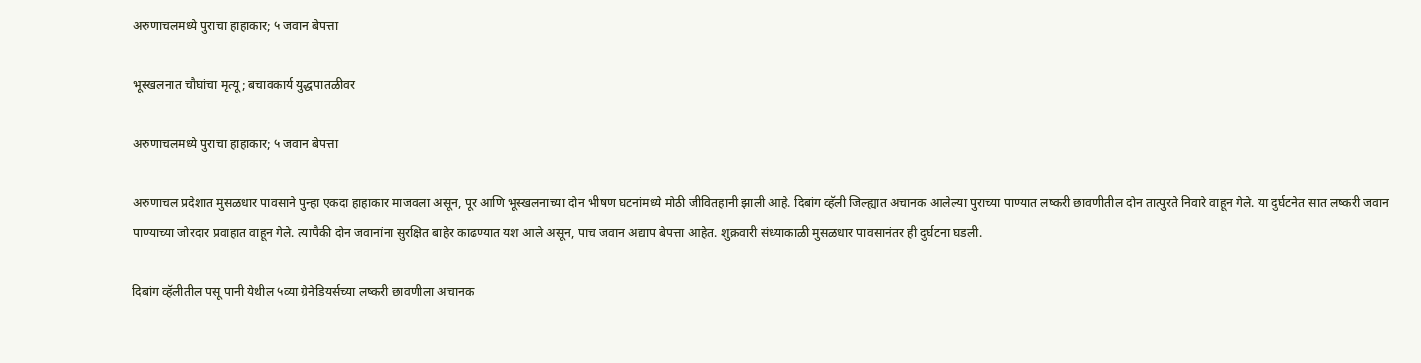अरुणाचलमध्ये पुराचा हाहाकार; ५ जवान बेपत्ता

भूस्खलनात चौघांचा मृत्यू; बचावकार्य युद्धपातळीवर

अरुणाचलमध्ये पुराचा हाहाकार; ५ जवान बेपत्ता

अरुणाचल प्रदेशात मुसळधार पावसाने पुन्हा एकदा हाहाकार माजवला असून, पूर आणि भूस्खलनाच्या दोन भीषण घटनांमध्ये मोठी जीवितहानी झाली आहे. दिबांग व्हॅली जिल्ह्यात अचानक आलेल्या पुराच्या पाण्यात लष्करी छावणीतील दोन तात्पुरते निवारे वाहून गेले. या दुर्घटनेत सात लष्करी जवान पाण्याच्या जोरदार प्रवाहात वाहून गेले. त्यापैकी दोन जवानांना सुरक्षित बाहेर काढण्यात यश आले असून, पाच जवान अद्याप बेपत्ता आहेत. शुक्रवारी संध्याकाळी मुसळधार पावसानंतर ही दुर्घटना घडली.

दिबांग व्हॅलीतील पसू पानी येथील ५व्या ग्रेनेडियर्सच्या लष्करी छावणीला अचानक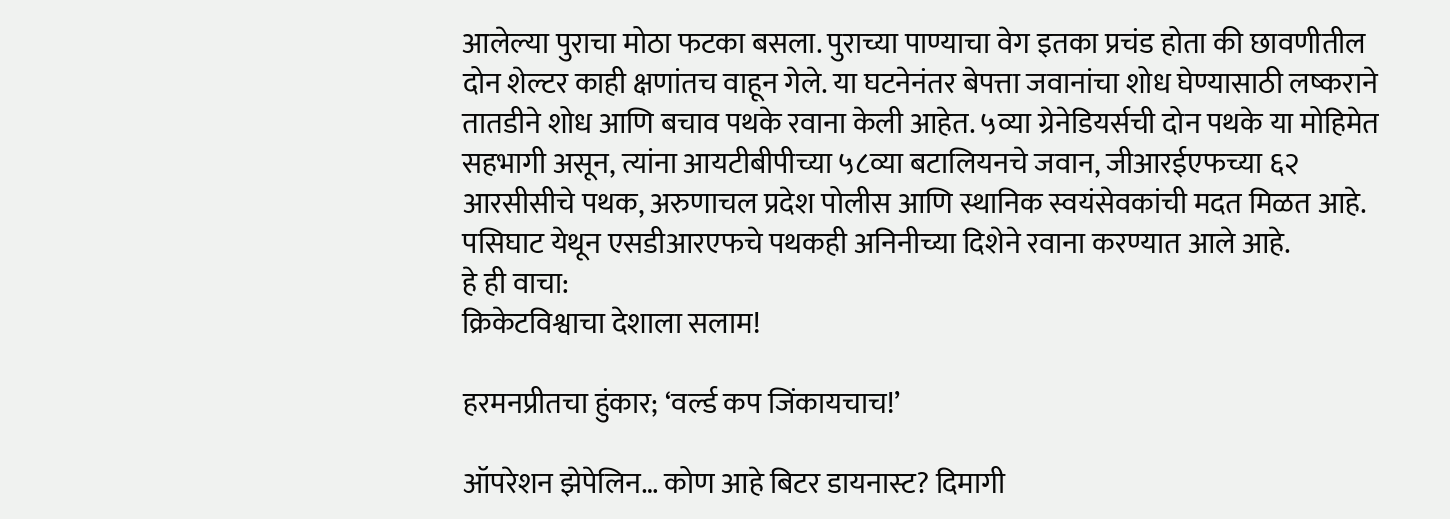आलेल्या पुराचा मोठा फटका बसला. पुराच्या पाण्याचा वेग इतका प्रचंड होता की छावणीतील दोन शेल्टर काही क्षणांतच वाहून गेले. या घटनेनंतर बेपत्ता जवानांचा शोध घेण्यासाठी लष्कराने तातडीने शोध आणि बचाव पथके रवाना केली आहेत. ५व्या ग्रेनेडियर्सची दोन पथके या मोहिमेत सहभागी असून, त्यांना आयटीबीपीच्या ५८व्या बटालियनचे जवान, जीआरईएफच्या ६२ आरसीसीचे पथक, अरुणाचल प्रदेश पोलीस आणि स्थानिक स्वयंसेवकांची मदत मिळत आहे. पसिघाट येथून एसडीआरएफचे पथकही अनिनीच्या दिशेने रवाना करण्यात आले आहे.
हे ही वाचा:
क्रिकेटविश्वाचा देशाला सलाम!

हरमनप्रीतचा हुंकार; ‘वर्ल्ड कप जिंकायचाच!’

ऑपरेशन झेपेलिन… कोण आहे बिटर डायनास्ट? दिमागी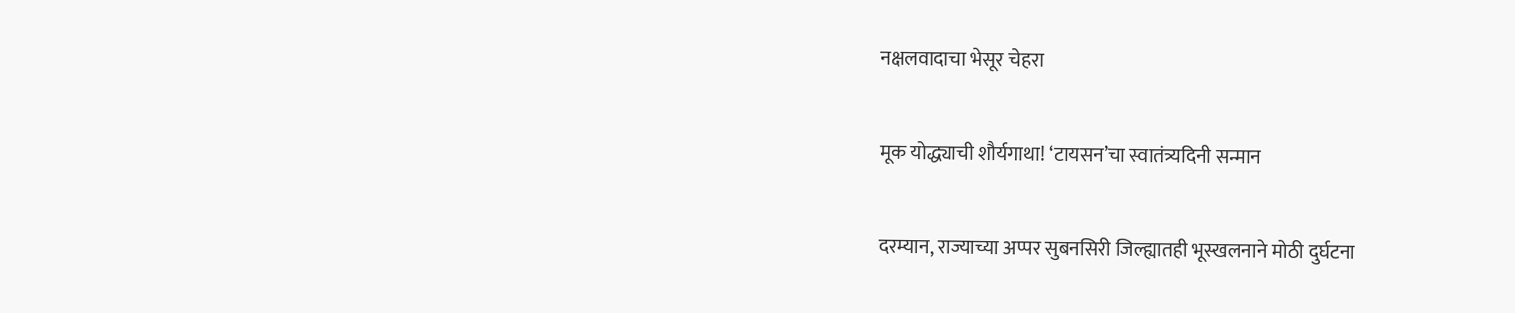नक्षलवादाचा भेसूर चेहरा

मूक योद्ध्याची शौर्यगाथा! ‘टायसन’चा स्वातंत्र्यदिनी सन्मान

दरम्यान, राज्याच्या अप्पर सुबनसिरी जिल्ह्यातही भूस्खलनाने मोठी दुर्घटना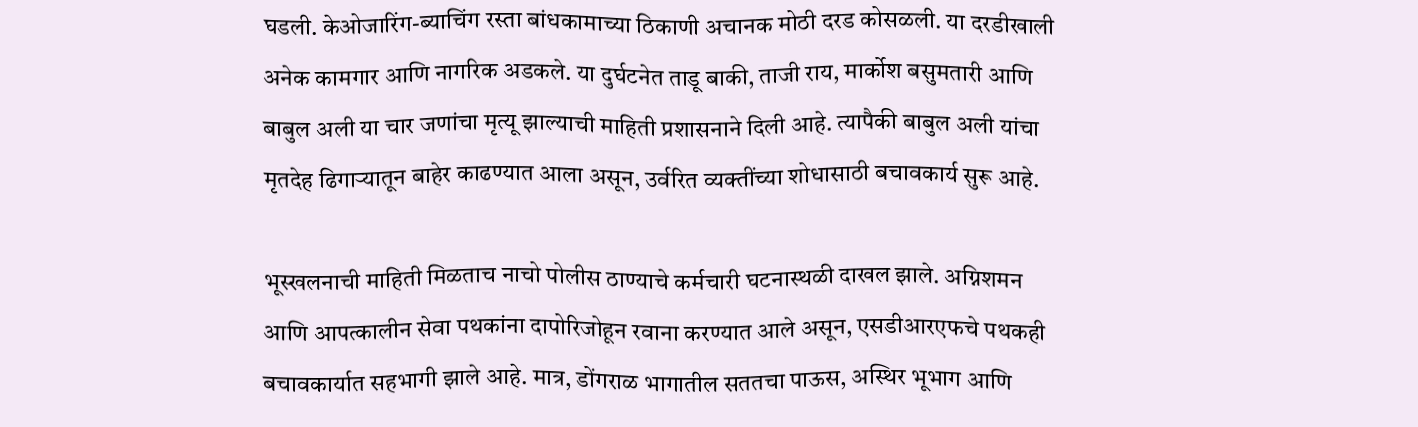घडली. केओजारिंग-ब्याचिंग रस्ता बांधकामाच्या ठिकाणी अचानक मोठी दरड कोसळली. या दरडीखाली अनेक कामगार आणि नागरिक अडकले. या दुर्घटनेत ताडू बाकी, ताजी राय, मार्कोश बसुमतारी आणि बाबुल अली या चार जणांचा मृत्यू झाल्याची माहिती प्रशासनाने दिली आहे. त्यापैकी बाबुल अली यांचा मृतदेह ढिगाऱ्यातून बाहेर काढण्यात आला असून, उर्वरित व्यक्तींच्या शोधासाठी बचावकार्य सुरू आहे.

भूस्खलनाची माहिती मिळताच नाचो पोलीस ठाण्याचे कर्मचारी घटनास्थळी दाखल झाले. अग्निशमन आणि आपत्कालीन सेवा पथकांना दापोरिजोहून रवाना करण्यात आले असून, एसडीआरएफचे पथकही बचावकार्यात सहभागी झाले आहे. मात्र, डोंगराळ भागातील सततचा पाऊस, अस्थिर भूभाग आणि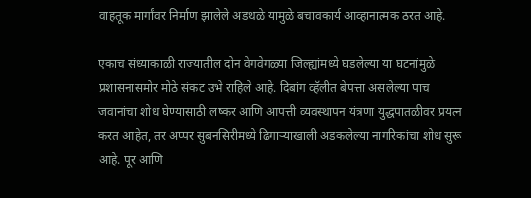वाहतूक मार्गांवर निर्माण झालेले अडथळे यामुळे बचावकार्य आव्हानात्मक ठरत आहे.

एकाच संध्याकाळी राज्यातील दोन वेगवेगळ्या जिल्ह्यांमध्ये घडलेल्या या घटनांमुळे प्रशासनासमोर मोठे संकट उभे राहिले आहे. दिबांग व्हॅलीत बेपत्ता असलेल्या पाच जवानांचा शोध घेण्यासाठी लष्कर आणि आपत्ती व्यवस्थापन यंत्रणा युद्धपातळीवर प्रयत्न करत आहेत, तर अप्पर सुबनसिरीमध्ये ढिगाऱ्याखाली अडकलेल्या नागरिकांचा शोध सुरू आहे. पूर आणि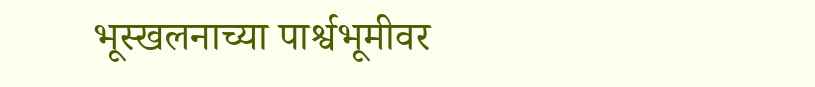भूस्खलनाच्या पार्श्वभूमीवर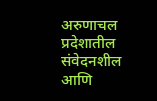अरुणाचल प्रदेशातील संवेदनशील आणि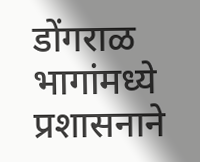डोंगराळ भागांमध्ये प्रशासनाने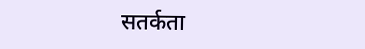सतर्कता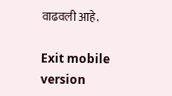वाढवली आहे.

Exit mobile version